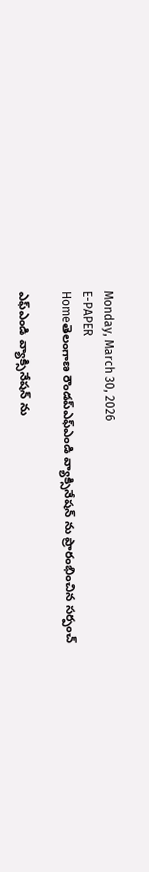Monday, March 30, 2026
E-PAPER
Homeతెలంగాణ రౌండప్ఎఫ్ఎండి వ్యాక్సినేషన్ ను ప్రారంభించిన సర్పంచ్

ఎఫ్ఎండి వ్యాక్సినేషన్ ను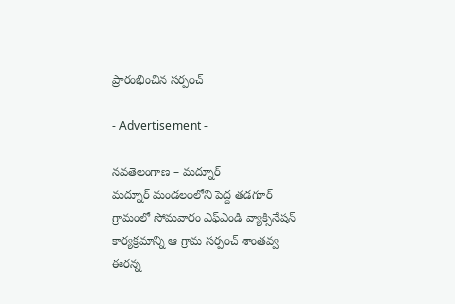ప్రారంభించిన సర్పంచ్

- Advertisement -

నవతెలంగాణ – మద్నూర్
మద్నూర్ మండలంలోని పెద్ద తడగూర్ గ్రామంలో సోమవారం ఎఫ్ఎండి వ్యాక్సినేషన్ కార్యక్రమాన్ని ఆ గ్రామ సర్పంచ్ శాంతవ్వ ఈరన్న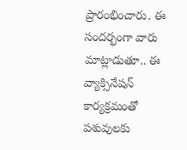ప్రారంభించారు. ఈ సందర్భంగా వారు మాట్లాడుతూ.. ఈ వ్యాక్సినేషన్ కార్యక్రమంతో పశువులకు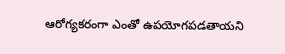ఆరోగ్యకరంగా ఎంతో ఉపయోగపడతాయని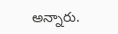అన్నారు.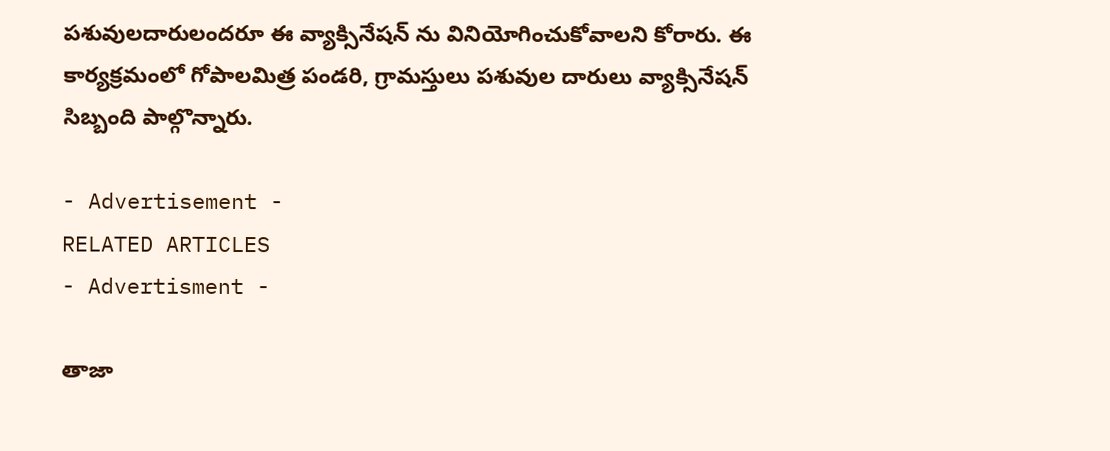పశువులదారులందరూ ఈ వ్యాక్సినేషన్ ను వినియోగించుకోవాలని కోరారు. ఈ కార్యక్రమంలో గోపాలమిత్ర పండరి, గ్రామస్తులు పశువుల దారులు వ్యాక్సినేషన్ సిబ్బంది పాల్గొన్నారు.

- Advertisement -
RELATED ARTICLES
- Advertisment -

తాజా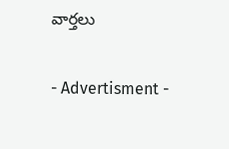వార్తలు

- Advertisment -